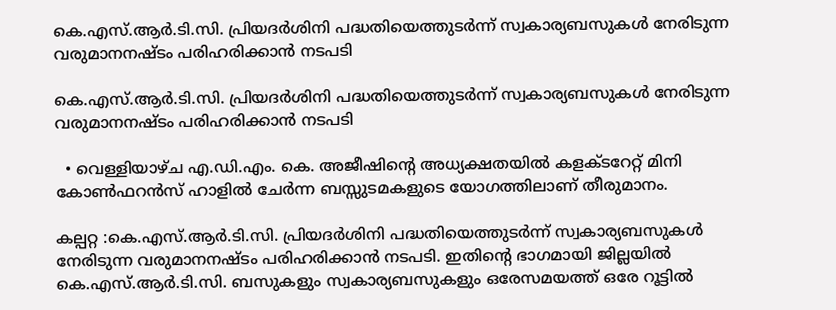കെ.എസ്.ആർ.ടി.സി. പ്രിയദർശിനി പദ്ധതിയെത്തുടർന്ന് സ്വകാര്യബസുകൾ നേരിടുന്ന വരുമാനനഷ്ടം പരിഹരിക്കാൻ നടപടി

കെ.എസ്.ആർ.ടി.സി. പ്രിയദർശിനി പദ്ധതിയെത്തുടർന്ന് സ്വകാര്യബസുകൾ നേരിടുന്ന വരുമാനനഷ്ടം പരിഹരിക്കാൻ നടപടി

  • വെള്ളിയാഴ്ച എ.ഡി.എം. കെ. അജീഷിന്റെ അധ്യക്ഷതയിൽ കളക്ടറേറ്റ് മിനി കോൺഫറൻസ് ഹാളിൽ ചേർന്ന ബസ്സുടമകളുടെ യോഗത്തിലാണ് തീരുമാനം.

കല്പറ്റ :കെ.എസ്.ആർ.ടി.സി. പ്രിയദർശിനി പദ്ധതിയെത്തുടർന്ന് സ്വകാര്യബസുകൾ നേരിടുന്ന വരുമാനനഷ്ടം പരിഹരിക്കാൻ നടപടി. ഇതിന്റെ ഭാഗമായി ജില്ലയിൽ കെ.എസ്.ആർ.ടി.സി. ബസുകളും സ്വകാര്യബസുകളും ഒരേസമയത്ത് ഒരേ റൂട്ടിൽ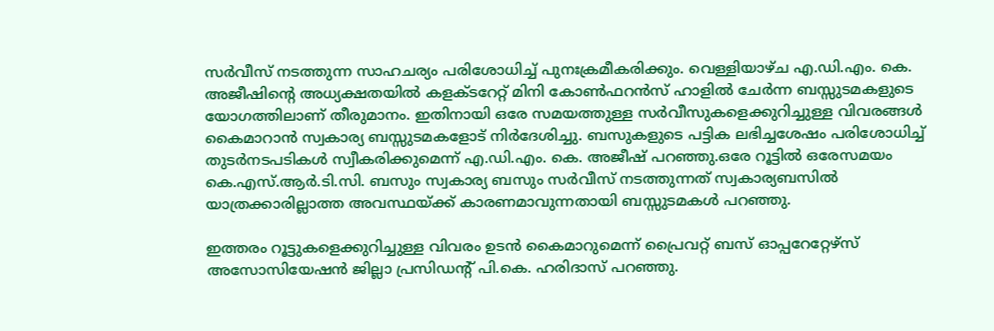സർവീസ് നടത്തുന്ന സാഹചര്യം പരിശോധിച്ച് പുനഃക്രമീകരിക്കും. വെള്ളിയാഴ്ച എ.ഡി.എം. കെ. അജീഷിന്റെ അധ്യക്ഷതയിൽ കളക്ടറേറ്റ് മിനി കോൺഫറൻസ് ഹാളിൽ ചേർന്ന ബസ്സുടമകളുടെ യോഗത്തിലാണ് തീരുമാനം. ഇതിനായി ഒരേ സമയത്തുള്ള സർവീസുകളെക്കുറിച്ചുള്ള വിവരങ്ങൾ കൈമാറാൻ സ്വകാര്യ ബസ്സുടമകളോട് നിർദേശിച്ചു. ബസുകളുടെ പട്ടിക ലഭിച്ചശേഷം പരിശോധിച്ച് തുടർനടപടികൾ സ്വീകരിക്കുമെന്ന് എ.ഡി.എം. കെ. അജീഷ് പറഞ്ഞു.ഒരേ റൂട്ടിൽ ഒരേസമയം കെ.എസ്.ആർ.ടി.സി. ബസും സ്വകാര്യ ബസും സർവീസ് നടത്തുന്നത് സ്വകാര്യബസിൽ യാത്രക്കാരില്ലാത്ത അവസ്ഥയ്ക്ക് കാരണമാവുന്നതായി ബസ്സുടമകൾ പറഞ്ഞു.

ഇത്തരം റൂട്ടുകളെക്കുറിച്ചുള്ള വിവരം ഉടൻ കൈമാറുമെന്ന് പ്രൈവറ്റ് ബസ് ഓപ്പറേറ്റേഴ്സ് അസോസിയേഷൻ ജില്ലാ പ്രസിഡന്റ് പി.കെ. ഹരിദാസ് പറഞ്ഞു.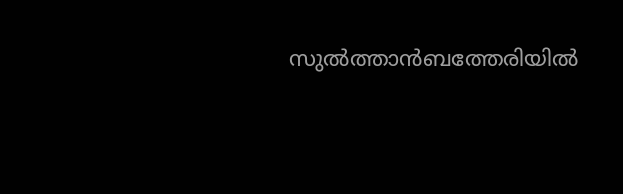സുൽത്താൻബത്തേരിയിൽ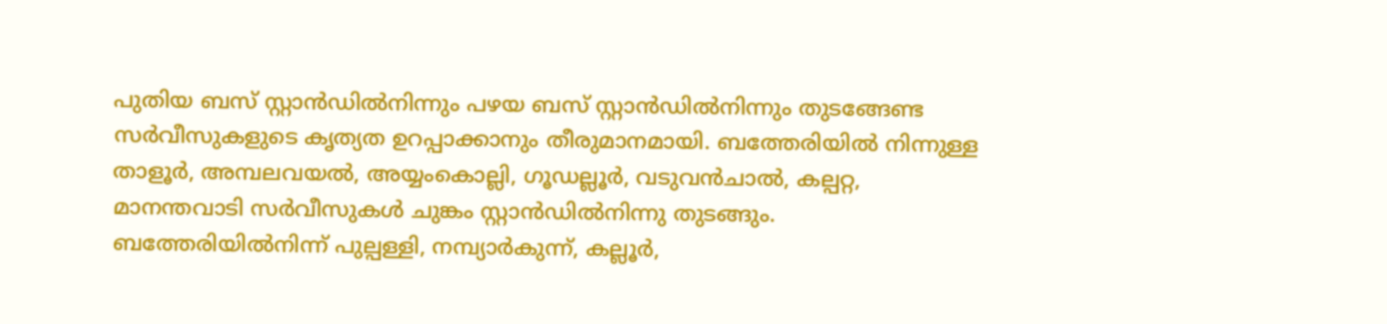പുതിയ ബസ് സ്റ്റാൻഡിൽനിന്നും പഴയ ബസ് സ്റ്റാൻഡിൽനിന്നും തുടങ്ങേണ്ട സർവീസുകളുടെ കൃത്യത ഉറപ്പാക്കാനും തീരുമാനമായി. ബത്തേരിയിൽ നിന്നുള്ള താളൂർ, അമ്പലവയൽ, അയ്യംകൊല്ലി, ഗൂഡല്ലൂർ, വടുവൻചാൽ, കല്പറ്റ, മാനന്തവാടി സർവീസുകൾ ചുങ്കം സ്റ്റാൻഡിൽനിന്നു തുടങ്ങും. ബത്തേരിയിൽനിന്ന് പുല്പള്ളി, നമ്പ്യാർകുന്ന്, കല്ലൂർ,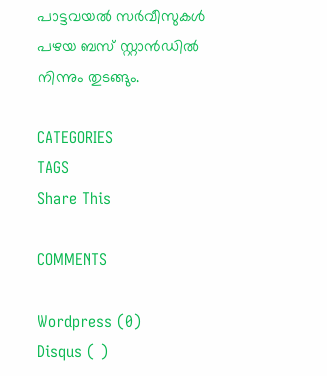പാട്ടവയൽ സർവീസുകൾ പഴയ ബസ് സ്റ്റാൻഡിൽ നിന്നും തുടങ്ങും.

CATEGORIES
TAGS
Share This

COMMENTS

Wordpress (0)
Disqus ( )